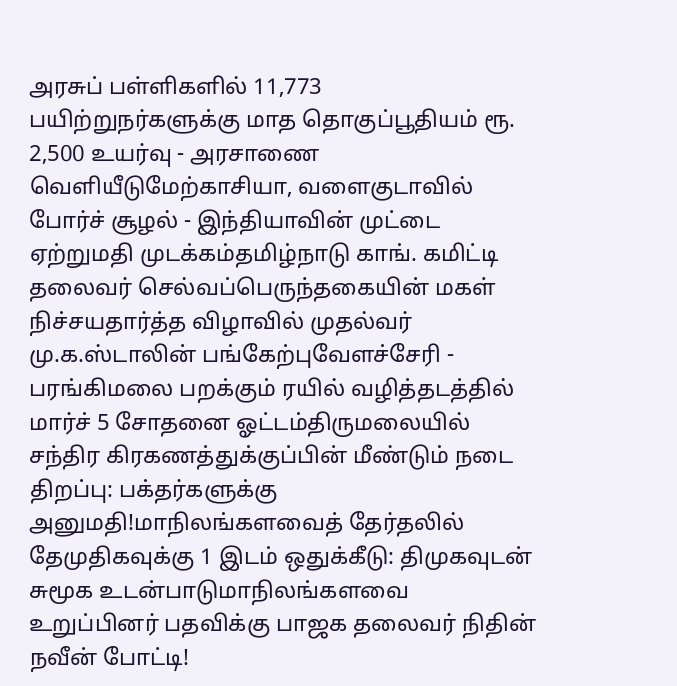அரசுப் பள்ளிகளில் 11,773 பயிற்றுநர்களுக்கு மாத தொகுப்பூதியம் ரூ. 2,500 உயர்வு - அரசாணை வெளியீடுமேற்காசியா, வளைகுடாவில் போர்ச் சூழல் - இந்தியாவின் முட்டை ஏற்றுமதி முடக்கம்தமிழ்நாடு காங். கமிட்டி தலைவர் செல்வப்பெருந்தகையின் மகள் நிச்சயதார்த்த விழாவில் முதல்வர் மு.க.ஸ்டாலின் பங்கேற்புவேளச்சேரி - பரங்கிமலை பறக்கும் ரயில் வழித்தடத்தில் மார்ச் 5 சோதனை ஓட்டம்திருமலையில் சந்திர கிரகணத்துக்குப்பின் மீண்டும் நடை திறப்பு: பக்தர்களுக்கு அனுமதி!மாநிலங்களவைத் தேர்தலில் தேமுதிகவுக்கு 1 இடம் ஒதுக்கீடு: திமுகவுடன் சுமூக உடன்பாடுமாநிலங்களவை உறுப்பினர் பதவிக்கு பாஜக தலைவர் நிதின் நவீன் போட்டி!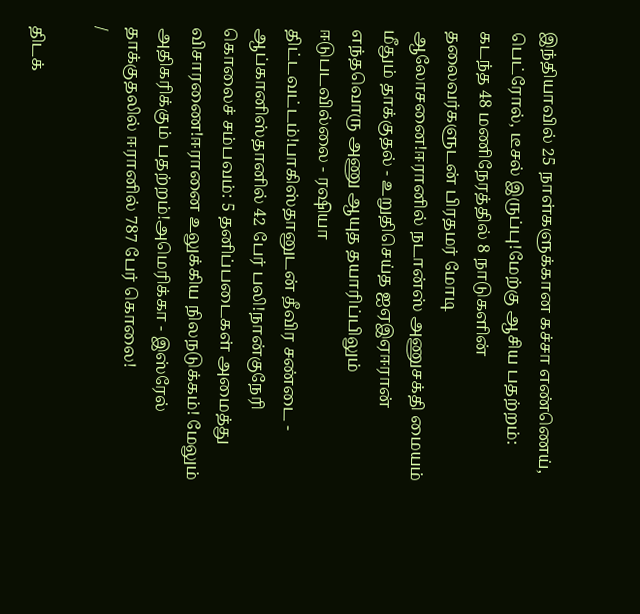இந்தியாவில் 25 நாள்களுக்கான கச்சா எண்ணெய், பெட்ரோல், டீசல் இருப்பு!மேற்கு ஆசிய பதற்றம்: கடந்த 48 மணிநேரத்தில் 8 நாடுகளின் தலைவர்களுடன் பிரதமர் மோடி ஆலோசனை!ஈரானில் நடான்ஸ் அணுசக்தி மையம் மீதும் தாக்குதல் - உறுதிசெய்த ஐஏஇஏஈரான் எந்தவொரு அணு ஆயுத தயாரிப்பிலும் ஈடுபடவில்லை - ரஷியா திட்டவட்டம்!பாகிஸ்தானுடன் தீவிர சண்டை - ஆப்கானிஸ்தானில் 42 பேர் பலி!நான்குநேரி கொலைச் சம்பவம்: 5 தனிப்படைகள் அமைத்து விசாரணை!ஈரானை உலுக்கிய நிலநடுக்கம்! மேலும் அதிகரிக்கும் பதற்றம்!அமெரிக்கா - இஸ்ரேல் தாக்குதலில் ஈரானில் 787 பேர் கொலை!
/

திடக்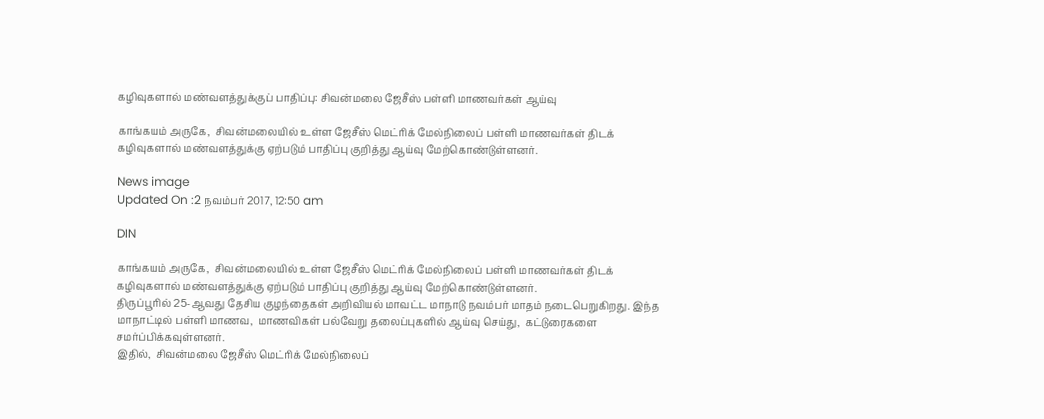கழிவுகளால் மண்வளத்துக்குப் பாதிப்பு: சிவன்மலை ஜேசீஸ் பள்ளி மாணவர்கள் ஆய்வு

காங்கயம் அருகே,  சிவன்மலையில் உள்ள ஜேசீஸ் மெட்ரிக் மேல்நிலைப் பள்ளி மாணவர்கள் திடக் கழிவுகளால் மண்வளத்துக்கு ஏற்படும் பாதிப்பு குறித்து ஆய்வு மேற்கொண்டுள்ளனர்.

News image
Updated On :2 நவம்பர் 2017, 12:50 am

DIN

காங்கயம் அருகே,  சிவன்மலையில் உள்ள ஜேசீஸ் மெட்ரிக் மேல்நிலைப் பள்ளி மாணவர்கள் திடக் கழிவுகளால் மண்வளத்துக்கு ஏற்படும் பாதிப்பு குறித்து ஆய்வு மேற்கொண்டுள்ளனர்.
திருப்பூரில் 25-ஆவது தேசிய குழந்தைகள் அறிவியல் மாவட்ட மாநாடு நவம்பர் மாதம் நடைபெறுகிறது. இந்த மாநாட்டில் பள்ளி மாணவ,  மாணவிகள் பல்வேறு தலைப்புகளில் ஆய்வு செய்து,  கட்டுரைகளை சமர்ப்பிக்கவுள்ளனர்.
இதில்,  சிவன்மலை ஜேசீஸ் மெட்ரிக் மேல்நிலைப்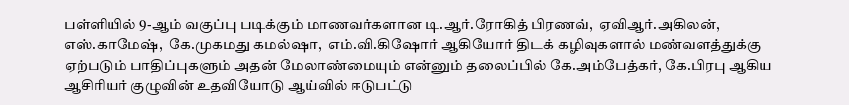பள்ளியில் 9-ஆம் வகுப்பு படிக்கும் மாணவர்களான டி.ஆர்.ரோகித் பிரணவ்,  ஏவிஆர்.அகிலன்,  எஸ்.காமேஷ்,  கே.முகமது கமல்ஷா,  எம்.வி.கிஷோர் ஆகியோர் திடக் கழிவுகளால் மண்வளத்துக்கு ஏற்படும் பாதிப்புகளும் அதன் மேலாண்மையும் என்னும் தலைப்பில் கே.அம்பேத்கர், கே.பிரபு ஆகிய ஆசிரியர் குழுவின் உதவியோடு ஆய்வில் ஈடுபட்டு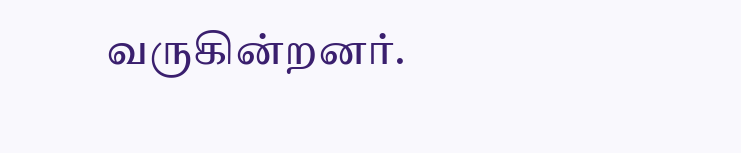வருகின்றனர்.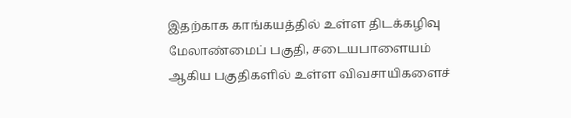இதற்காக காங்கயத்தில் உள்ள திடக்கழிவு மேலாண்மைப் பகுதி, சடையபாளையம் ஆகிய பகுதிகளில் உள்ள விவசாயிகளைச்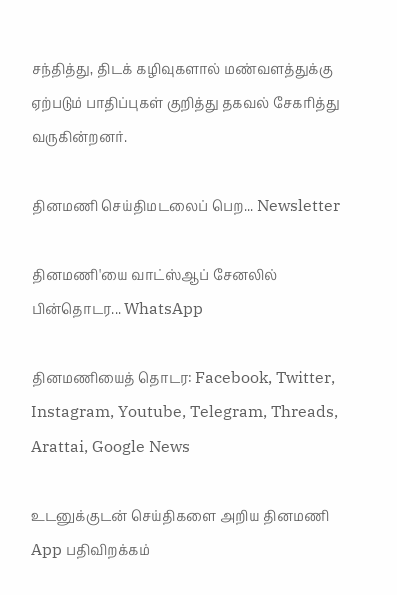சந்தித்து, திடக் கழிவுகளால் மண்வளத்துக்கு ஏற்படும் பாதிப்புகள் குறித்து தகவல் சேகரித்து வருகின்றனர்.

தினமணி செய்திமடலைப் பெற... Newsletter

தினமணி'யை வாட்ஸ்ஆப் சேனலில் பின்தொடர... WhatsApp

தினமணியைத் தொடர: Facebook, Twitter, Instagram, Youtube, Telegram, Threads, Arattai, Google News

உடனுக்குடன் செய்திகளை அறிய தினமணி App பதிவிறக்கம்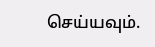செய்யவும்.